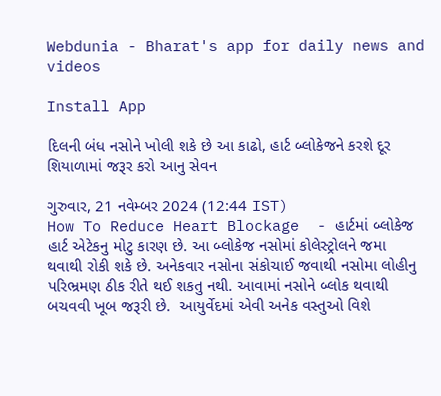Webdunia - Bharat's app for daily news and videos

Install App

દિલની બંધ નસોને ખોલી શકે છે આ કાઢો, હાર્ટ બ્લોકેજને કરશે દૂર શિયાળામાં જરૂર કરો આનુ સેવન

ગુરુવાર, 21 નવેમ્બર 2024 (12:44 IST)
How To Reduce Heart Blockage  - હાર્ટમાં બ્લોકેજ હાર્ટ એટેકનુ મોટુ કારણ છે. આ બ્લોકેજ નસોમાં કોલેસ્ટ્રોલને જમા થવાથી રોકી શકે છે. અનેકવાર નસોના સંકોચાઈ જવાથી નસોમા લોહીનુ પરિભ્રમણ ઠીક રીતે થઈ શકતુ નથી. આવામાં નસોને બ્લોક થવાથી બચવવી ખૂબ જરૂરી છે.  આયુર્વેદમાં એવી અનેક વસ્તુઓ વિશે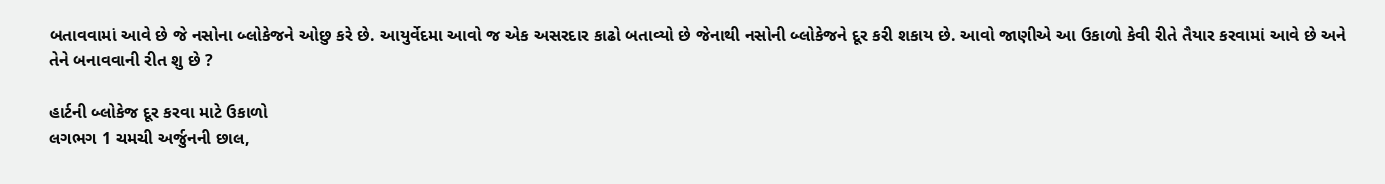બતાવવામાં આવે છે જે નસોના બ્લોકેજને ઓછુ કરે છે. આયુર્વેદમા આવો જ એક અસરદાર કાઢો બતાવ્યો છે જેનાથી નસોની બ્લોકેજને દૂર કરી શકાય છે. આવો જાણીએ આ ઉકાળો કેવી રીતે તૈયાર કરવામાં આવે છે અને તેને બનાવવાની રીત શુ છે ?

હાર્ટની બ્લોકેજ દૂર કરવા માટે ઉકાળો
લગભગ 1 ચમચી અર્જુનની છાલ,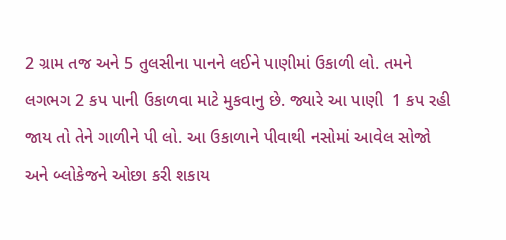2 ગ્રામ તજ અને 5 તુલસીના પાનને લઈને પાણીમાં ઉકાળી લો. તમને લગભગ 2 કપ પાની ઉકાળવા માટે મુકવાનુ છે. જ્યારે આ પાણી  1 કપ રહી જાય તો તેને ગાળીને પી લો. આ ઉકાળાને પીવાથી નસોમાં આવેલ સોજો અને બ્લોકેજને ઓછા કરી શકાય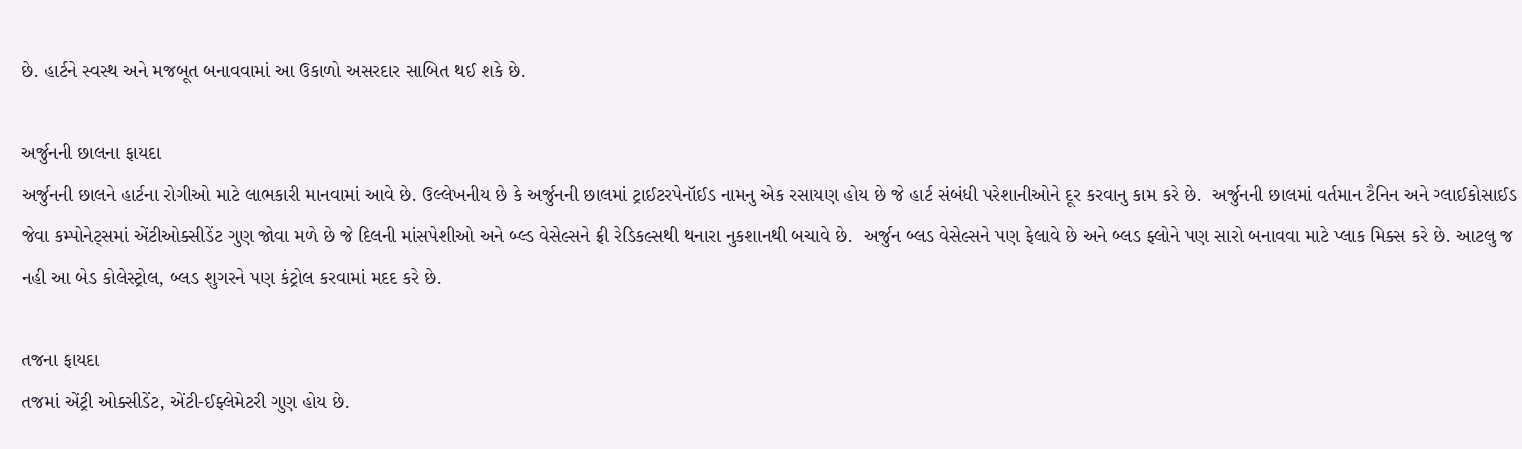છે. હાર્ટને સ્વસ્થ અને મજબૂત બનાવવામાં આ ઉકાળો અસરદાર સાબિત થઈ શકે છે.

અર્જુનની છાલના ફાયદા
અર્જુનની છાલને હાર્ટના રોગીઓ માટે લાભકારી માનવામાં આવે છે. ઉલ્લેખનીય છે કે અર્જુનની છાલમાં ટ્રાઈટરપેનૉઈડ નામનુ એક રસાયણ હોય છે જે હાર્ટ સંબંધી પરેશાનીઓને દૂર કરવાનુ કામ કરે છે.  અર્જુનની છાલમાં વર્તમાન ટૈનિન અને ગ્લાઈકોસાઈડ જેવા કમ્પોનેટ્સમાં એંટીઓક્સીડેંટ ગુણ જોવા મળે છે જે દિલની માંસપેશીઓ અને બ્લ્ડ વેસેલ્સને ફ્રી રેડિકલ્સથી થનારા નુકશાનથી બચાવે છે.  અર્જુન બ્લડ વેસેલ્સને પણ ફેલાવે છે અને બ્લડ ફ્લોને પણ સારો બનાવવા માટે પ્લાક મિક્સ કરે છે. આટલુ જ નહી આ બેડ કોલેસ્ટ્રોલ, બ્લડ શુગરને પણ કંટ્રોલ કરવામાં મદદ કરે છે.

તજના ફાયદા
તજમાં એંટ્રી ઓક્સીડેંટ, એંટી-ઈફ્લેમેટરી ગુણ હોય છે.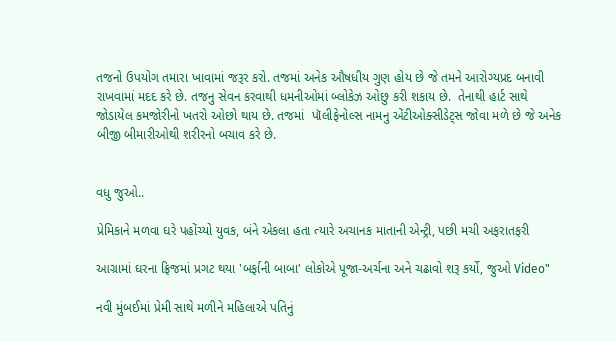તજનો ઉપયોગ તમારા ખાવામાં જરૂર કરો. તજમાં અનેક ઔષધીય ગુણ હોય છે જે તમને આરોગ્યપ્રદ બનાવી રાખવામાં મદદ કરે છે. તજનુ સેવન કરવાથી ધમનીઓમાં બ્લોકેઝ ઓછુ કરી શકાય છે.  તેનાથી હાર્ટ સાથે જોડાયેલ કમજોરીનો ખતરો ઓછો થાય છે. તજમાં  પૉલીફેનોલ્સ નામનુ એંટીઓક્સીડેટ્સ જોવા મળે છે જે અનેક બીજી બીમારીઓથી શરીરનો બચાવ કરે છે.


વધુ જુઓ..

પ્રેમિકાને મળવા ઘરે પહોંચ્યો યુવક, બંને એકલા હતા ત્યારે અચાનક માતાની એન્ટ્રી, પછી મચી અફરાતફરી

આગ્રામાં ઘરના ફ્રિજમાં પ્રગટ થયા 'બર્ફાની બાબા' લોકોએ પૂજા-અર્ચના અને ચઢાવો શરૂ કર્યો, જુઓ Video"

નવી મુંબઈમાં પ્રેમી સાથે મળીને મહિલાએ પતિનું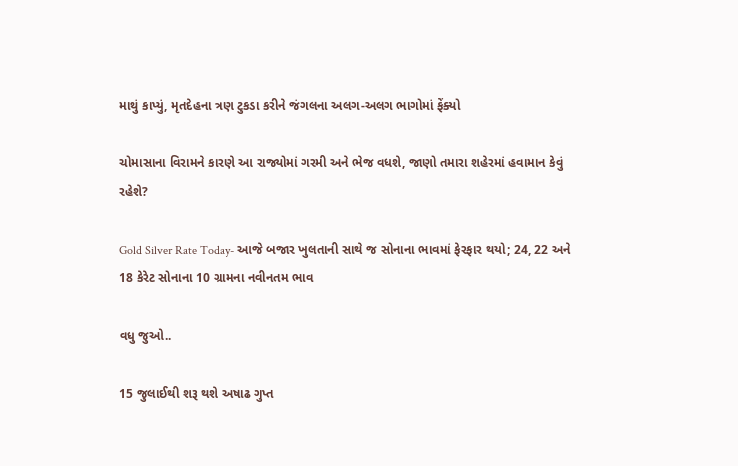માથું કાપ્યું, મૃતદેહના ત્રણ ટુકડા કરીને જંગલના અલગ-અલગ ભાગોમાં ફેંક્યો

ચોમાસાના વિરામને કારણે આ રાજ્યોમાં ગરમી અને ભેજ વધશે, જાણો તમારા શહેરમાં હવામાન કેવું રહેશે?

Gold Silver Rate Today- આજે બજાર ખુલતાની સાથે જ સોનાના ભાવમાં ફેરફાર થયો; 24, 22 અને 18 કેરેટ સોનાના 10 ગ્રામના નવીનતમ ભાવ

વધુ જુઓ..

15 જુલાઈથી શરૂ થશે અષાઢ ગુપ્ત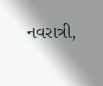નવરાત્રી,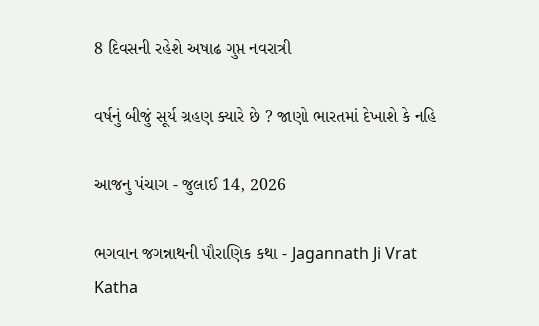8 દિવસની રહેશે અષાઢ ગુપ્ત નવરાત્રી

વર્ષનું બીજું સૂર્ય ગ્રહણ ક્યારે છે ? જાણો ભારતમાં દેખાશે કે નહિ

આજનુ પંચાગ - જુલાઈ 14, 2026

ભગવાન જગન્નાથની પૌરાણિક કથા - Jagannath Ji Vrat Katha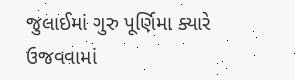જુલાઈમાં ગુરુ પૂર્ણિમા ક્યારે ઉજવવામાં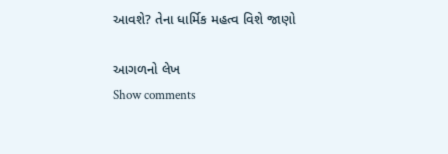આવશે? તેના ધાર્મિક મહત્વ વિશે જાણો

આગળનો લેખ
Show comments